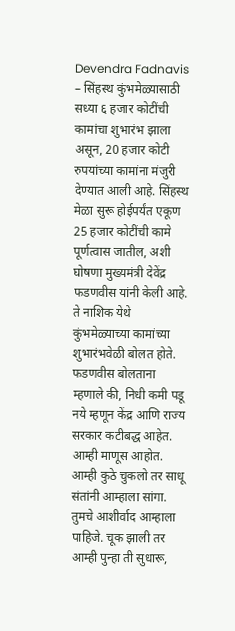Devendra Fadnavis – सिंहस्थ कुंभमेळ्यासाठी सध्या ६ हजार कोटींची कामांचा शुभारंभ झाला असून, 20 हजार कोटी रुपयांच्या कामांना मंजुरी देण्यात आली आहे. सिंहस्थ मेळा सुरू होईपर्यंत एकूण 25 हजार कोटींची कामे पूर्णत्वास जातील, अशी घोषणा मुख्यमंत्री देवेंद्र फडणवीस यांनी केली आहे. ते नाशिक येथे कुंभमेळ्याच्या कामांच्या शुभारंभवेळी बोलत होते. फडणवीस बोलताना म्हणाले की, निधी कमी पडू नये म्हणून केंद्र आणि राज्य सरकार कटीबद्ध आहेत. आम्ही माणूस आहोत. आम्ही कुठे चुकलो तर साधू संतांनी आम्हाला सांगा. तुमचे आशीर्वाद आम्हाला पाहिजे. चूक झाली तर आम्ही पुन्हा ती सुधारू,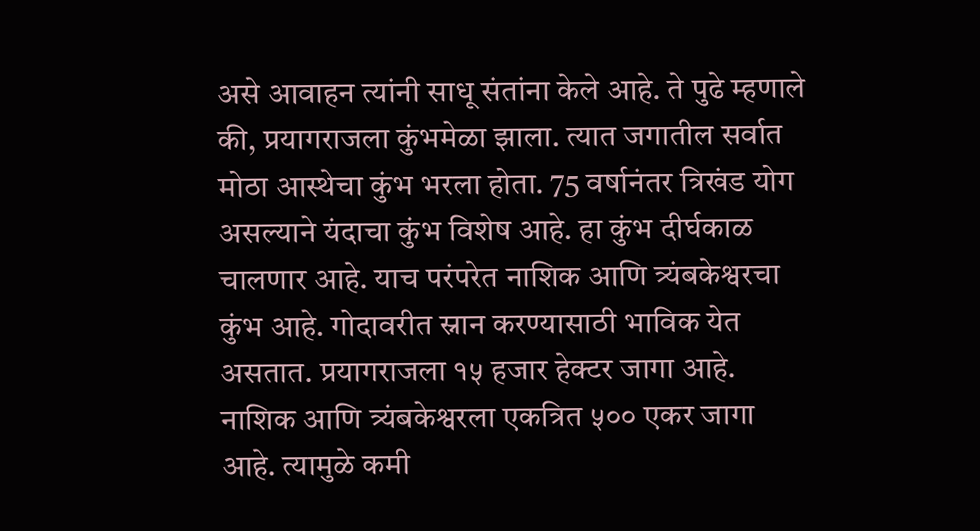असे आवाहन त्यांनी साधू संतांना केले आहे. ते पुढे म्हणाले की, प्रयागराजला कुंभमेळा झाला. त्यात जगातील सर्वात मोठा आस्थेचा कुंभ भरला होता. 75 वर्षानंतर त्रिखंड योग असल्याने यंदाचा कुंभ विशेष आहे. हा कुंभ दीर्घकाळ चालणार आहे. याच परंपरेत नाशिक आणि त्र्यंबकेश्वरचा कुंभ आहे. गोदावरीत स्नान करण्यासाठी भाविक येत असतात. प्रयागराजला १५ हजार हेक्टर जागा आहे. नाशिक आणि त्र्यंबकेश्वरला एकत्रित ५०० एकर जागा आहे. त्यामुळे कमी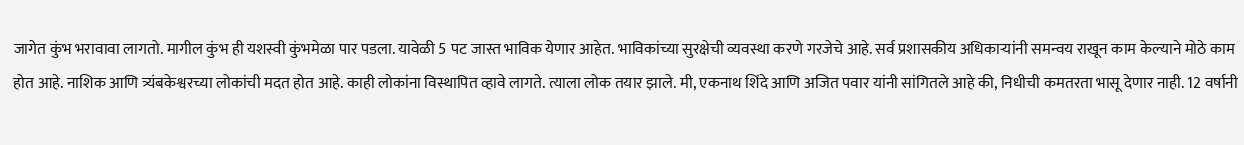जागेत कुंभ भरावावा लागतो. मागील कुंभ ही यशस्वी कुंभमेळा पार पडला. यावेळी 5 पट जास्त भाविक येणार आहेत. भाविकांच्या सुरक्षेची व्यवस्था करणे गरजेचे आहे. सर्व प्रशासकीय अधिकाऱ्यांनी समन्वय राखून काम केल्याने मोठे काम होत आहे. नाशिक आणि त्र्यंबकेश्वरच्या लोकांची मदत होत आहे. काही लोकांना विस्थापित व्हावे लागते. त्याला लोक तयार झाले. मी, एकनाथ शिंदे आणि अजित पवार यांनी सांगितले आहे की, निधीची कमतरता भासू देणार नाही. 12 वर्षानी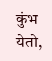कुंभ येतो,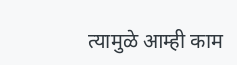त्यामुळे आम्ही काम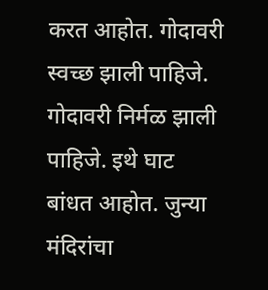करत आहोत. गोदावरी स्वच्छ झाली पाहिजे. गोदावरी निर्मळ झाली पाहिजे. इथे घाट बांधत आहोत. जुन्या मंदिरांचा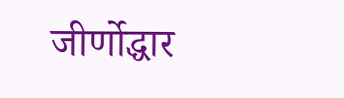जीर्णोद्धार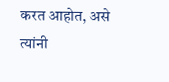करत आहोत, असे त्यांनी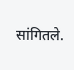सांगितले.